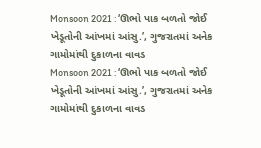Monsoon 2021 : ‘ઊભો પાક બળતો જોઈ ખેડૂતોની આંખમાં આંસુ.’, ગુજરાતમાં અનેક ગામોમાંથી દુકાળના વાવડ
Monsoon 2021 : ‘ઊભો પાક બળતો જોઈ ખેડૂતોની આંખમાં આંસુ.’, ગુજરાતમાં અનેક ગામોમાંથી દુકાળના વાવડ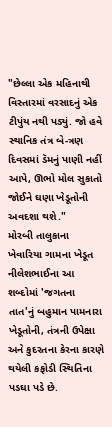"છેલ્લા એક મહિનાથી વિસ્તારમાં વરસાદનું એક ટીપુંય નથી પડ્યું. જો હવે સ્થાનિક તંત્ર બે-ત્રણ દિવસમાં ડૅમનું પાણી નહીં આપે, ઊભો મોલ સુકાતો જોઈને ઘણા ખેડૂતોની અવદશા થશે."
મોરબી તાલુકાના ખેવારિયા ગામના ખેડૂત નીલેશભાઈના આ શબ્દોમાં 'જગતના તાત'નું બહુમાન પામનારા ખેડૂતોની, તંત્રની ઉપેક્ષા અને કુદરતના કેરના કારણે થયેલી કફોડી સ્થિતિના પડઘા પડે છે.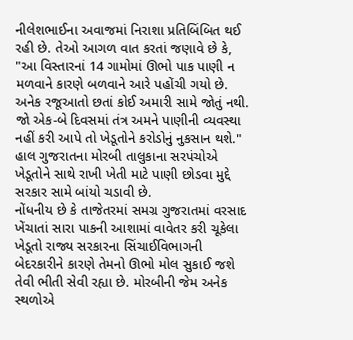નીલેશભાઈના અવાજમાં નિરાશા પ્રતિબિંબિત થઈ રહી છે. તેઓ આગળ વાત કરતાં જણાવે છે કે, "આ વિસ્તારનાં 14 ગામોમાં ઊભો પાક પાણી ન મળવાને કારણે બળવાને આરે પહોંચી ગયો છે. અનેક રજૂઆતો છતાં કોઈ અમારી સામે જોતું નથી. જો એક-બે દિવસમાં તંત્ર અમને પાણીની વ્યવસ્થા નહીં કરી આપે તો ખેડૂતોને કરોડોનું નુકસાન થશે."
હાલ ગુજરાતના મોરબી તાલુકાના સરપંચોએ ખેડૂતોને સાથે રાખી ખેતી માટે પાણી છોડવા મુદ્દે સરકાર સામે બાંયો ચડાવી છે.
નોંધનીય છે કે તાજેતરમાં સમગ્ર ગુજરાતમાં વરસાદ ખેંચાતાં સારા પાકની આશામાં વાવેતર કરી ચૂકેલા ખેડૂતો રાજ્ય સરકારના સિંચાઈવિભાગની બેદરકારીને કારણે તેમનો ઊભો મોલ સુકાઈ જશે તેવી ભીતી સેવી રહ્યા છે. મોરબીની જેમ અનેક સ્થળોએ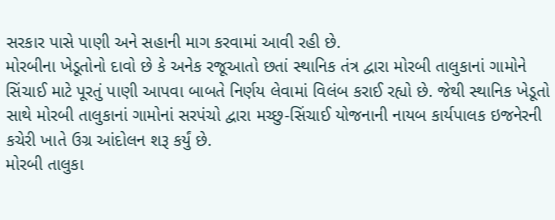સરકાર પાસે પાણી અને સહાની માગ કરવામાં આવી રહી છે.
મોરબીના ખેડૂતોનો દાવો છે કે અનેક રજૂઆતો છતાં સ્થાનિક તંત્ર દ્વારા મોરબી તાલુકાનાં ગામોને સિંચાઈ માટે પૂરતું પાણી આપવા બાબતે નિર્ણય લેવામાં વિલંબ કરાઈ રહ્યો છે. જેથી સ્થાનિક ખેડૂતો સાથે મોરબી તાલુકાનાં ગામોનાં સરપંચો દ્વારા મચ્છુ-સિંચાઈ યોજનાની નાયબ કાર્યપાલક ઇજનેરની કચેરી ખાતે ઉગ્ર આંદોલન શરૂ કર્યું છે.
મોરબી તાલુકા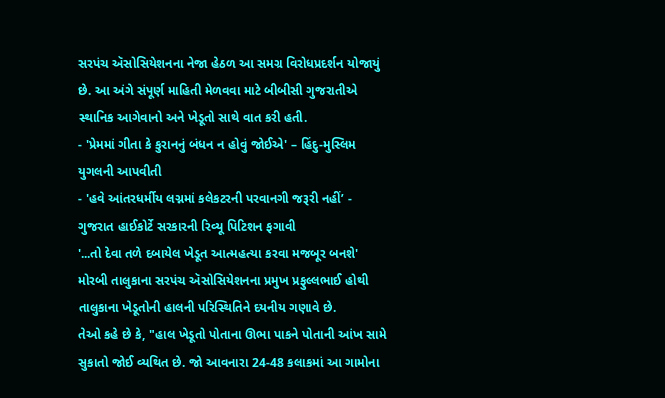સરપંચ ઍસોસિયેશનના નેજા હેઠળ આ સમગ્ર વિરોધપ્રદર્શન યોજાયું છે. આ અંગે સંપૂર્ણ માહિતી મેળવવા માટે બીબીસી ગુજરાતીએ સ્થાનિક આગેવાનો અને ખેડૂતો સાથે વાત કરી હતી.
- 'પ્રેમમાં ગીતા કે કુરાનનું બંધન ન હોવું જોઈએ' – હિંદુ-મુસ્લિમ યુગલની આપવીતી
- 'હવે આંતરધર્મીય લગ્નમાં કલેકટરની પરવાનગી જરૂરી નહીં’ - ગુજરાત હાઈકોર્ટે સરકારની રિવ્યૂ પિટિશન ફગાવી
'...તો દેવા તળે દબાયેલ ખેડૂત આત્મહત્યા કરવા મજબૂર બનશે'
મોરબી તાલુકાના સરપંચ ઍસોસિયેશનના પ્રમુખ પ્રફુલ્લભાઈ હોથી તાલુકાના ખેડૂતોની હાલની પરિસ્થિતિને દયનીય ગણાવે છે.
તેઓ કહે છે કે, "હાલ ખેડૂતો પોતાના ઊભા પાકને પોતાની આંખ સામે સુકાતો જોઈ વ્યથિત છે. જો આવનારા 24-48 કલાકમાં આ ગામોના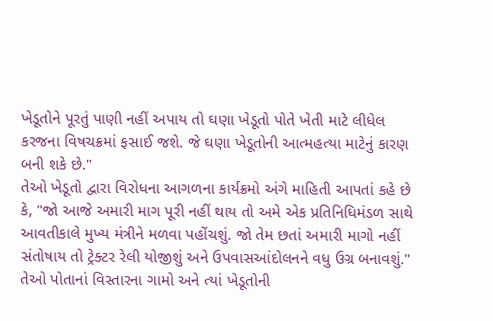ખેડૂતોને પૂરતું પાણી નહીં અપાય તો ઘણા ખેડૂતો પોતે ખેતી માટે લીધેલ કરજના વિષચક્રમાં ફસાઈ જશે. જે ઘણા ખેડૂતોની આત્મહત્યા માટેનું કારણ બની શકે છે."
તેઓ ખેડૂતો દ્વારા વિરોધના આગળના કાર્યક્રમો અંગે માહિતી આપતાં કહે છે કે, "જો આજે અમારી માગ પૂરી નહીં થાય તો અમે એક પ્રતિનિધિમંડળ સાથે આવતીકાલે મુખ્ય મંત્રીને મળવા પહોંચશું. જો તેમ છતાં અમારી માગો નહીં સંતોષાય તો ટ્રેક્ટર રેલી યોજીશું અને ઉપવાસઆંદોલનને વધુ ઉગ્ર બનાવશું."
તેઓ પોતાનાં વિસ્તારના ગામો અને ત્યાં ખેડૂતોની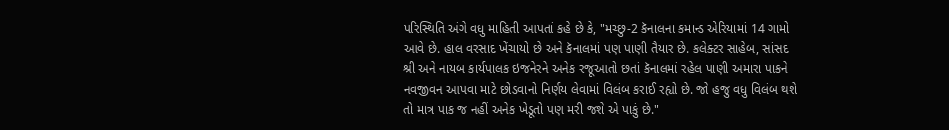પરિસ્થિતિ અંગે વધુ માહિતી આપતાં કહે છે કે, "મચ્છુ-2 કૅનાલના કમાન્ડ એરિયામાં 14 ગામો આવે છે. હાલ વરસાદ ખેંચાયો છે અને કૅનાલમાં પણ પાણી તૈયાર છે. કલેક્ટર સાહેબ, સાંસદ શ્રી અને નાયબ કાર્યપાલક ઇજનેરને અનેક રજૂઆતો છતાં કૅનાલમાં રહેલ પાણી અમારા પાકને નવજીવન આપવા માટે છોડવાનો નિર્ણય લેવામાં વિલંબ કરાઈ રહ્યો છે. જો હજુ વધુ વિલંબ થશે તો માત્ર પાક જ નહીં અનેક ખેડૂતો પણ મરી જશે એ પાકું છે."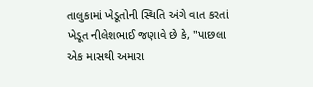તાલુકામાં ખેડૂતોની સ્થિતિ અંગે વાત કરતાં ખેડૂત નીલેશભાઈ જણાવે છે કે, "પાછલા એક માસથી અમારા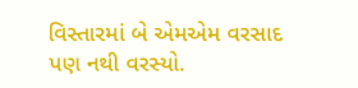વિસ્તારમાં બે એમએમ વરસાદ પણ નથી વરસ્યો.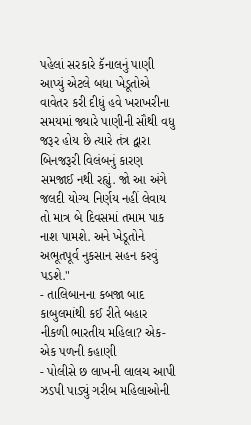પહેલાં સરકારે કૅનાલનું પાણી આપ્યું એટલે બધા ખેડૂતોએ વાવેતર કરી દીધું હવે ખરાખરીના સમયમાં જ્યારે પાણીની સૌથી વધુ જરૂર હોય છે ત્યારે તંત્ર દ્વારા બિનજરૂરી વિલંબનું કારણ સમજાઈ નથી રહ્યું. જો આ અંગે જલદી યોગ્ય નિર્ણય નહીં લેવાય તો માત્ર બે દિવસમાં તમામ પાક નાશ પામશે. અને ખેડૂતોને અભૂતપૂર્વ નુકસાન સહન કરવું પડશે."
- તાલિબાનના કબજા બાદ કાબુલમાંથી કઈ રીતે બહાર નીકળી ભારતીય મહિલા? એક-એક પળની કહાણી
- પોલીસે છ લાખની લાલચ આપી ઝડપી પાડ્યું ગરીબ મહિલાઓની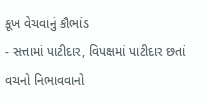કૂખ વેચવાનું કૌભાંડ
- સત્તામાં પાટીદાર, વિપક્ષમાં પાટીદાર છતાં વચનો નિભાવવાનો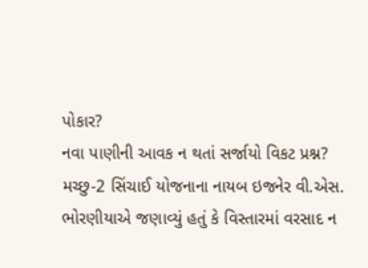પોકાર?
નવા પાણીની આવક ન થતાં સર્જાયો વિકટ પ્રશ્ન?
મચ્છુ-2 સિંચાઈ યોજનાના નાયબ ઇજનેર વી.એસ. ભોરણીયાએ જણાવ્યું હતું કે વિસ્તારમાં વરસાદ ન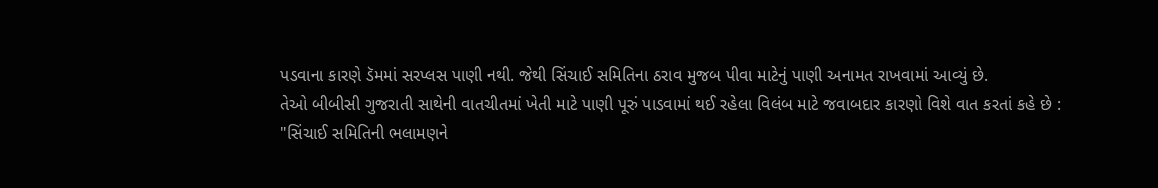પડવાના કારણે ડૅમમાં સરપ્લસ પાણી નથી. જેથી સિંચાઈ સમિતિના ઠરાવ મુજબ પીવા માટેનું પાણી અનામત રાખવામાં આવ્યું છે.
તેઓ બીબીસી ગુજરાતી સાથેની વાતચીતમાં ખેતી માટે પાણી પૂરું પાડવામાં થઈ રહેલા વિલંબ માટે જવાબદાર કારણો વિશે વાત કરતાં કહે છે :
"સિંચાઈ સમિતિની ભલામણને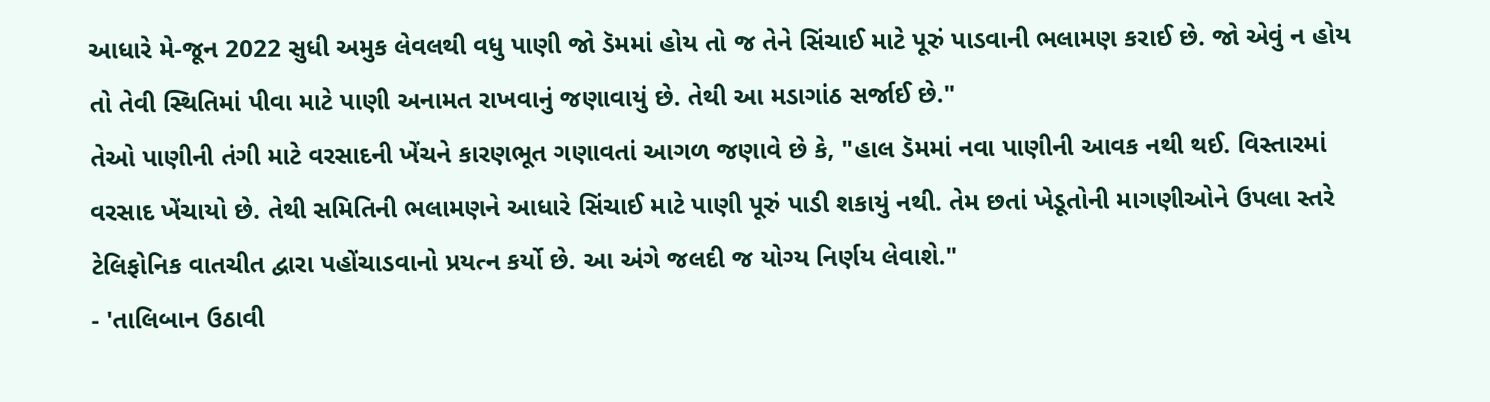આધારે મે-જૂન 2022 સુધી અમુક લેવલથી વધુ પાણી જો ડૅમમાં હોય તો જ તેને સિંચાઈ માટે પૂરું પાડવાની ભલામણ કરાઈ છે. જો એવું ન હોય તો તેવી સ્થિતિમાં પીવા માટે પાણી અનામત રાખવાનું જણાવાયું છે. તેથી આ મડાગાંઠ સર્જાઈ છે."
તેઓ પાણીની તંગી માટે વરસાદની ખેંચને કારણભૂત ગણાવતાં આગળ જણાવે છે કે, "હાલ ડૅમમાં નવા પાણીની આવક નથી થઈ. વિસ્તારમાં વરસાદ ખેંચાયો છે. તેથી સમિતિની ભલામણને આધારે સિંચાઈ માટે પાણી પૂરું પાડી શકાયું નથી. તેમ છતાં ખેડૂતોની માગણીઓને ઉપલા સ્તરે ટેલિફોનિક વાતચીત દ્વારા પહોંચાડવાનો પ્રયત્ન કર્યો છે. આ અંગે જલદી જ યોગ્ય નિર્ણય લેવાશે."
- 'તાલિબાન ઉઠાવી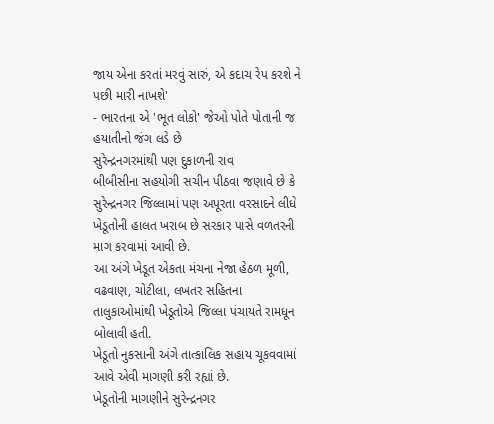જાય એના કરતાં મરવું સારું, એ કદાચ રેપ કરશે ને પછી મારી નાખશે'
- ભારતના એ 'ભૂત લોકો' જેઓ પોતે પોતાની જ હયાતીનો જંગ લડે છે
સુરેન્દ્રનગરમાંથી પણ દુકાળની રાવ
બીબીસીના સહયોગી સચીન પીઠવા જણાવે છે કે સુરેન્દ્રનગર જિલ્લામાં પણ અપૂરતા વરસાદને લીધે ખેડૂતોની હાલત ખરાબ છે સરકાર પાસે વળતરની માગ કરવામાં આવી છે.
આ અંગે ખેડૂત એકતા મંચના નેજા હેઠળ મૂળી, વઢવાણ, ચોટીલા, લખતર સહિતના તાલુકાઓમાંથી ખેડૂતોએ જિલ્લા પંચાયતે રામધૂન બોલાવી હતી.
ખેડૂતો નુકસાની અંગે તાત્કાલિક સહાય ચૂકવવામાં આવે એવી માગણી કરી રહ્યાં છે.
ખેડૂતોની માગણીને સુરેન્દ્રનગર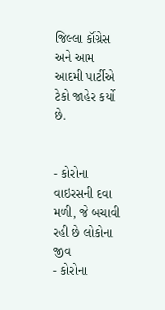જિલ્લા કૉંગ્રેસ અને આમ આદમી પાર્ટીએ ટેકો જાહેર કર્યો છે.


- કોરોના વાઇરસની દવા મળી, જે બચાવી રહી છે લોકોના જીવ
- કોરોના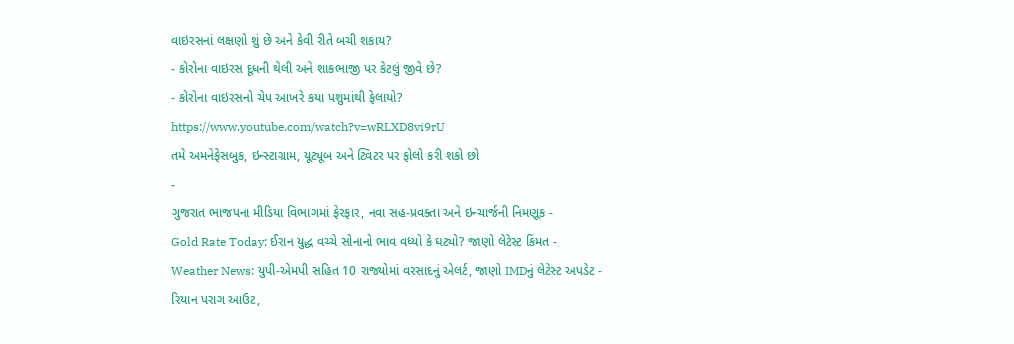વાઇરસનાં લક્ષણો શું છે અને કેવી રીતે બચી શકાય?
- કોરોના વાઇરસ દૂધની થેલી અને શાકભાજી પર કેટલું જીવે છે?
- કોરોના વાઇરસનો ચેપ આખરે કયા પશુમાંથી ફેલાયો?
https://www.youtube.com/watch?v=wRLXD8vi9rU
તમે અમનેફેસબુક, ઇન્સ્ટાગ્રામ, યૂટ્યૂબ અને ટ્વિટર પર ફોલો કરી શકો છો
-
ગુજરાત ભાજપના મીડિયા વિભાગમાં ફેરફાર, નવા સહ-પ્રવક્તા અને ઇન્ચાર્જની નિમણૂક -
Gold Rate Today: ઈરાન યુદ્ધ વચ્ચે સોનાનો ભાવ વધ્યો કે ઘટ્યો? જાણો લેટેસ્ટ કિંમત -
Weather News: યુપી-એમપી સહિત 10 રાજ્યોમાં વરસાદનું એલર્ટ, જાણો IMDનું લેટેસ્ટ અપડેટ -
રિયાન પરાગ આઉટ,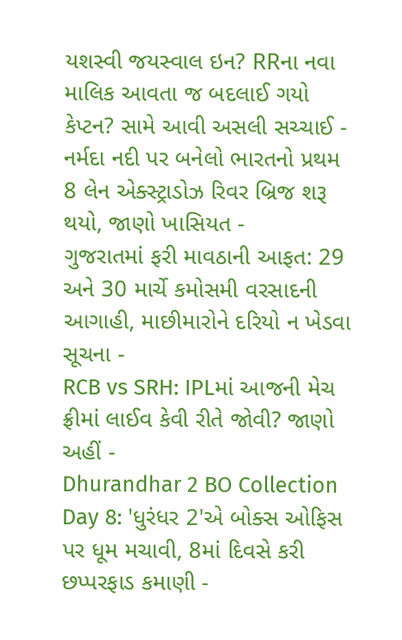યશસ્વી જયસ્વાલ ઇન? RRના નવા માલિક આવતા જ બદલાઈ ગયો કેપ્ટન? સામે આવી અસલી સચ્ચાઈ -
નર્મદા નદી પર બનેલો ભારતનો પ્રથમ 8 લેન એક્સ્ટ્રાડોઝ રિવર બ્રિજ શરૂ થયો, જાણો ખાસિયત -
ગુજરાતમાં ફરી માવઠાની આફત: 29 અને 30 માર્ચે કમોસમી વરસાદની આગાહી, માછીમારોને દરિયો ન ખેડવા સૂચના -
RCB vs SRH: IPLમાં આજની મેચ ફ્રીમાં લાઈવ કેવી રીતે જોવી? જાણો અહીં -
Dhurandhar 2 BO Collection Day 8: 'ધુરંધર 2'એ બોક્સ ઓફિસ પર ધૂમ મચાવી, 8માં દિવસે કરી છપ્પરફાડ કમાણી -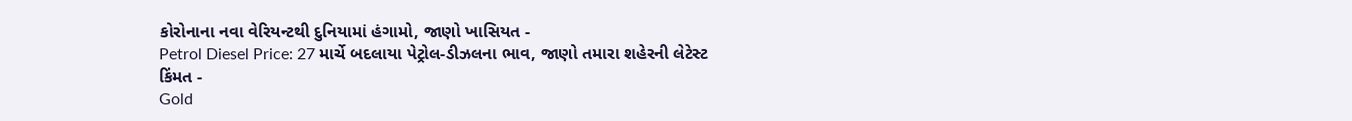કોરોનાના નવા વેરિયન્ટથી દુનિયામાં હંગામો, જાણો ખાસિયત -
Petrol Diesel Price: 27 માર્ચે બદલાયા પેટ્રોલ-ડીઝલના ભાવ, જાણો તમારા શહેરની લેટેસ્ટ કિંમત -
Gold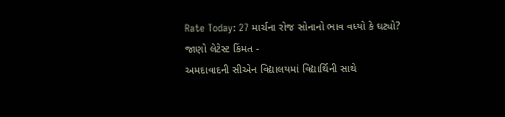Rate Today: 27 માર્ચના રોજ સોનાનો ભાવ વધ્યો કે ઘટ્યો? જાણો લેટેસ્ટ કિંમત -
અમદાવાદની સીએન વિદ્યાલયમાં વિદ્યાર્થિની સાથે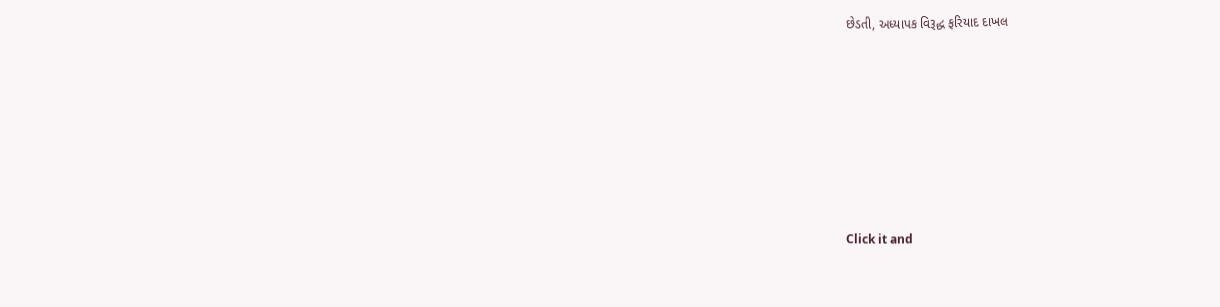છેડતી, અધ્યાપક વિરૂદ્ધ ફરિયાદ દાખલ










Click it and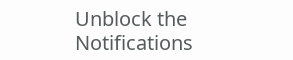Unblock the Notifications